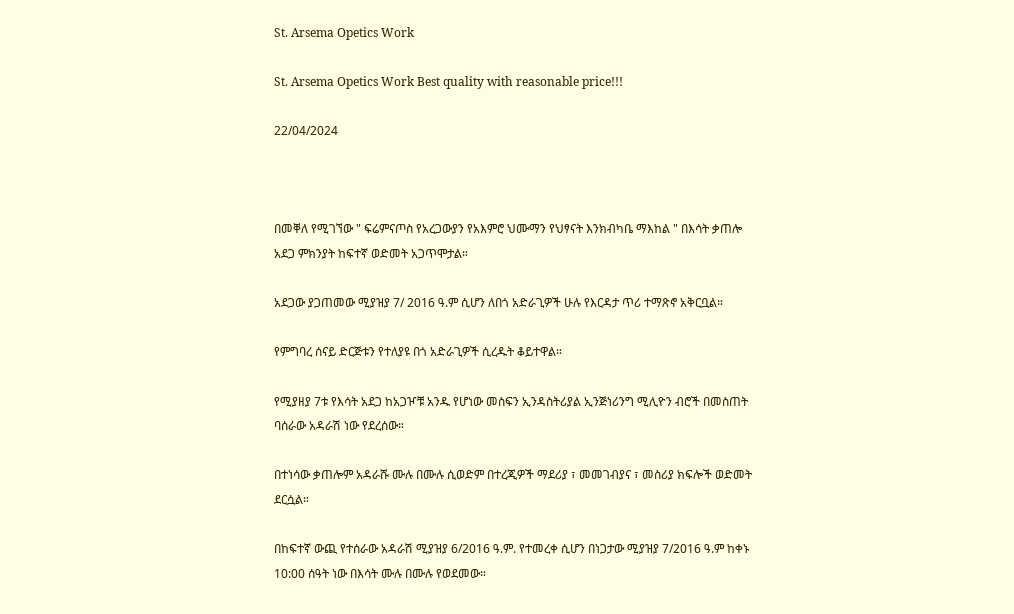St. Arsema Opetics Work

St. Arsema Opetics Work Best quality with reasonable price!!!

22/04/2024



በመቐለ የሚገኘው " ፍሬምናጦስ የአረጋውያን የአእምሮ ህሙማን የህፃናት እንክብካቤ ማእከል " በእሳት ቃጠሎ አደጋ ምክንያት ከፍተኛ ወድመት አጋጥሞታል።

አደጋው ያጋጠመው ሚያዝያ 7/ 2016 ዓ.ም ሲሆን ለበጎ አድራጊዎች ሁሉ የእርዳታ ጥሪ ተማጽኖ አቅርቧል።

የምግባረ ሰናይ ድርጅቱን የተለያዩ በጎ አድራጊዎች ሲረዱት ቆይተዋል።

የሚያዘያ 7ቱ የእሳት አደጋ ከአጋዦቹ አንዱ የሆነው መስፍን ኢንዳስትሪያል ኢንጅነሪንግ ሚሊዮን ብሮች በመስጠት ባሰራው አዳራሽ ነው የደረሰው።

በተነሳው ቃጠሎም አዳራሹ ሙሉ በሙሉ ሲወድም በተረጂዎች ማደሪያ ፣ መመገብያና ፣ መስሪያ ክፍሎች ወድመት ደርሷል።

በከፍተኛ ውጪ የተሰራው አዳራሽ ሚያዝያ 6/2016 ዓ.ም. የተመረቀ ሲሆን በነጋታው ሚያዝያ 7/2016 ዓ.ም ከቀኑ 10:00 ሰዓት ነው በእሳት ሙሉ በሙሉ የወደመው።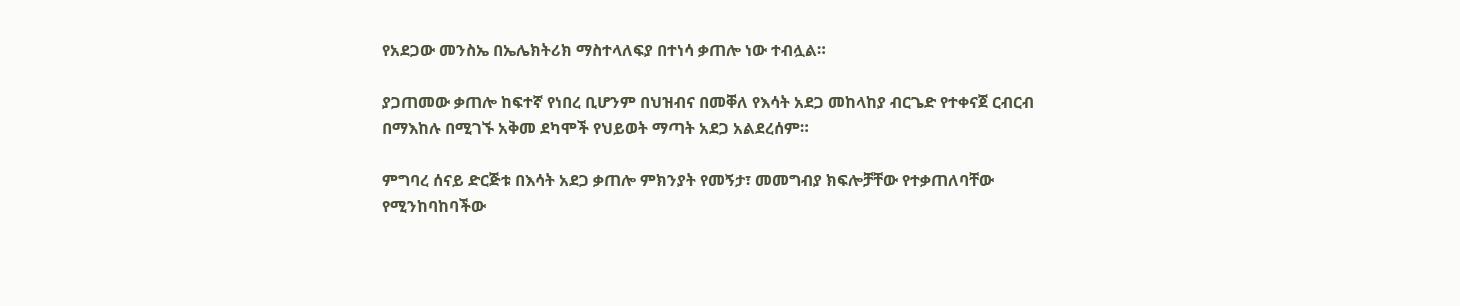የአደጋው መንስኤ በኤሌክትሪክ ማስተላለፍያ በተነሳ ቃጠሎ ነው ተብሏል።

ያጋጠመው ቃጠሎ ከፍተኛ የነበረ ቢሆንም በህዝብና በመቐለ የእሳት አደጋ መከላከያ ብርጌድ የተቀናጀ ርብርብ በማእከሉ በሚገኙ አቅመ ደካሞች የህይወት ማጣት አደጋ አልደረሰም።

ምግባረ ሰናይ ድርጅቱ በእሳት አደጋ ቃጠሎ ምክንያት የመኝታ፣ መመግብያ ክፍሎቻቸው የተቃጠለባቸው የሚንከባከባችው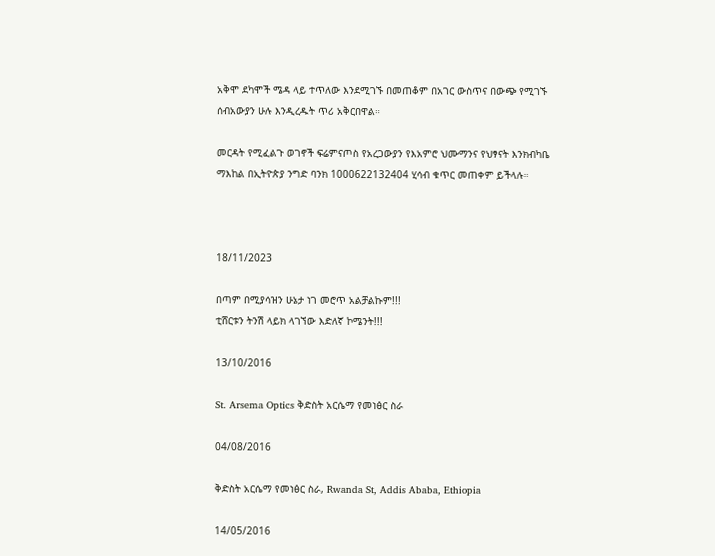አቅሞ ደካሞች ሜዳ ላይ ተጥለው እንደሚገኙ በመጠቆም በአገር ውስጥና በውጭ የሚገኙ ሰብአውያን ሁሉ እንዲረዱት ጥሪ አቅርበዋል።

መርዳት የሚፈልጉ ወገኖች ፍሬምናጦስ የአረጋውያን የእአምሮ ህሙማንና የህፃናት እንክብካቤ ማእከል በኢትዮጵያ ንግድ ባንክ 1000622132404 ሂሳብ ቁጥር መጠቀም ይችላሉ።



18/11/2023

በጣም በሚያሳዝን ሁኔታ ነገ መሮጥ አልቻልኩም!!!
ቲሸርቱን ትንሽ ላይክ ላገኘው እድለኛ ኮሜንት!!!

13/10/2016

St. Arsema Optics ቅድስት አርሴማ የመነፅር ስራ

04/08/2016

ቅድስት አርሴማ የመነፅር ስራ, Rwanda St, Addis Ababa, Ethiopia

14/05/2016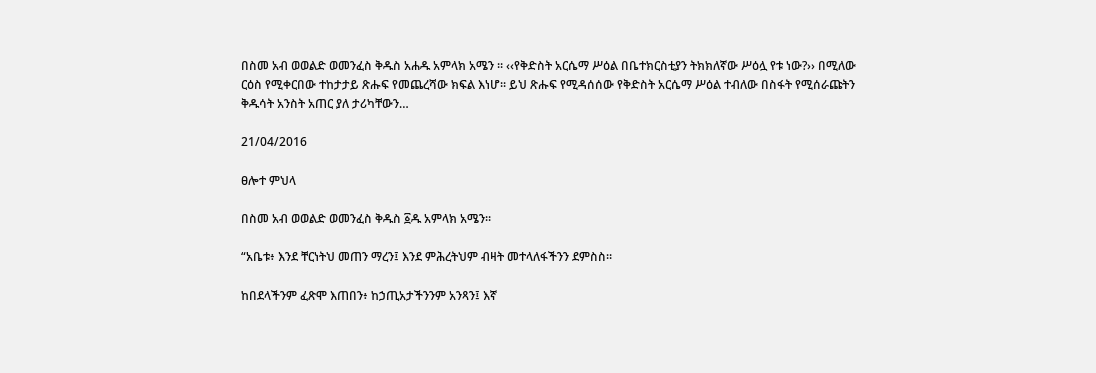በስመ አብ ወወልድ ወመንፈስ ቅዱስ አሐዱ አምላክ አሜን ። ‹‹የቅድስት አርሴማ ሥዕል በቤተክርስቲያን ትክክለኛው ሥዕሏ የቱ ነው?›› በሚለው ርዕስ የሚቀርበው ተከታታይ ጽሑፍ የመጨረሻው ክፍል እነሆ፡፡ ይህ ጽሑፍ የሚዳሰሰው የቅድስት አርሴማ ሥዕል ተብለው በስፋት የሚሰራጩትን ቅዱሳት አንስት አጠር ያለ ታሪካቸውን…

21/04/2016

ፀሎተ ምህላ

በስመ አብ ወወልድ ወመንፈስ ቅዱስ ፩ዱ አምላክ አሜን።

“አቤቱ፥ እንደ ቸርነትህ መጠን ማረን፤ እንደ ምሕረትህም ብዛት መተላለፋችንን ደምስስ።

ከበደላችንም ፈጽሞ እጠበን፥ ከኃጢአታችንንም አንጻን፤ እኛ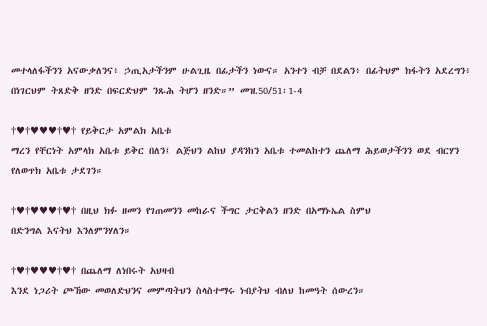መተላለፋችንን አናውቃለንና፥ ኃጢአታችንም ሁልጊዜ በፊታችን ነውና። አንተን ብቻ በደልን፥ በፊትህም ክፋትን አደረግን፥ በነገርህም ትጸድቅ ዘንድ በፍርድህም ንጹሕ ትሆን ዘንድ።” መዝ.50/51፡1-4

†♥†♥♥♥†♥† የይቅርታ አምልክ አቤቱ
ማረን የቸርነት አምላክ አቤቱ ይቅር በለን፤ ልጅህን ልከህ ያዳንከን አቤቱ ተመልከተን ጨለማ ሕይወታችንን ወደ ብርሃን የለወጥክ አቤቱ ታደገን።

†♥†♥♥♥†♥† በዚህ ክፉ ዘመን የገጠመንን መከራና ችግር ታርቅልን ዘንድ በአማኑኤል ስምህ
በድንግል እናትህ እንለምንሃለን።

†♥†♥♥♥†♥† በጨለማ ለነበሩት አህዛብ
እንደ ነጋሪት ጮኸው መወለድህንና መምጣትህን ስላስተማሩ ነብያትህ ብለህ ከመዓት ሰውረን።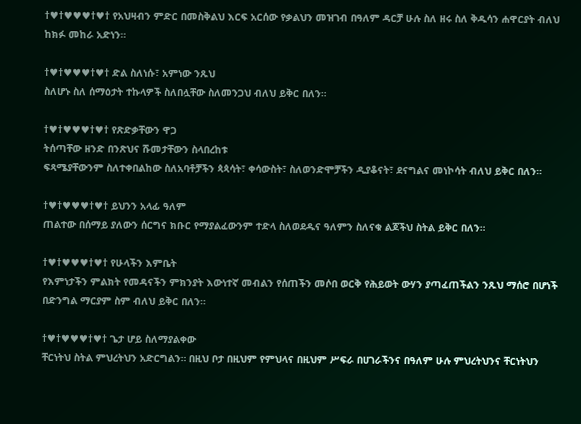†♥†♥♥♥†♥† የአህዛብን ምድር በመስቅልህ እርፍ አርሰው የቃልህን መዝገብ በዓለም ዳርቻ ሁሉ ስለ ዘሩ ስለ ቅዱሳን ሐዋርያት ብለህ ከክፉ መከራ አድነን።

†♥†♥♥♥†♥† ድል ስለነሱ፣ አምነው ንጹህ
ስለሆኑ ስለ ሰማዕታት ተኩላዎች ስለበሏቸው ስለመንጋህ ብለህ ይቅር በለን።

†♥†♥♥♥†♥† የጽድቃቸውን ዋጋ
ትሰጣቸው ዘንድ በንጽህና ሹመታቸውን ስላበረከቱ
ፍጻሜያቸውንም ስለተቀበልከው ስለአባቶቻችን ጳጳሳት፣ ቀሳውስት፣ ስለወንድሞቻችን ዲያቆናት፣ ደናግልና መነኮሳት ብለህ ይቅር በለን።

†♥†♥♥♥†♥† ይህንን አላፊ ዓለም
ጠልተው በሰማይ ያለውን ሰርግና ክቡር የማያልፈውንም ተድላ ስለወደዱና ዓለምን ስለናቁ ልጆችህ ስትል ይቅር በለን።

†♥†♥♥♥†♥† የሁላችን እምቤት
የእምነታችን ምልክት የመዳናችን ምክንያት እውነተኛ መብልን የሰጠችን መሶበ ወርቅ የሕይወት ውሃን ያጣፈጠችልን ንጹህ ማሰሮ በሆነች በድንግል ማርያም ስም ብለህ ይቅር በለን።

†♥†♥♥♥†♥† ጌታ ሆይ ስለማያልቀው
ቸርነትህ ስትል ምህረትህን አድርግልን። በዚህ ቦታ በዚህም የምህላና በዚህም ሥፍራ በሀገራችንና በዓለም ሁሉ ምህረትህንና ቸርነትህን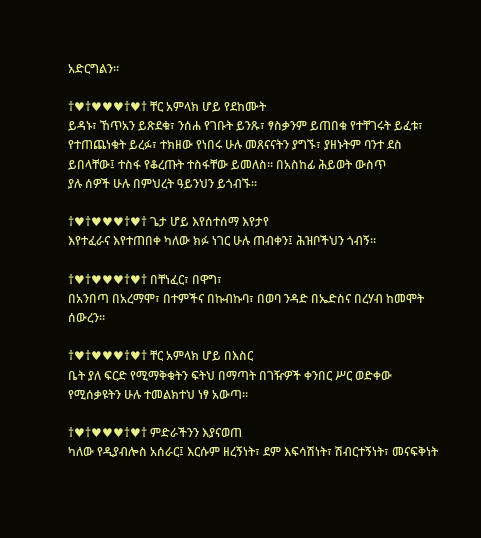አድርግልን።

†♥†♥♥♥†♥† ቸር አምላክ ሆይ የደከሙት
ይዳኑ፣ ኸጥአን ይጽደቁ፣ ንሰሐ የገቡት ይንጹ፣ ፃስቃንም ይጠበቁ የተቸገሩት ይፈቱ፣ የተጠጨነቁት ይረፉ፣ ተክዘው የነበሩ ሁሉ መጸናናትን ያግኙ፣ ያዘኑትም ባንተ ደስ ይበላቸው፤ ተስፋ የቆረጡት ተስፋቸው ይመለስ። በአስከፊ ሕይወት ውስጥ
ያሉ ሰዎች ሁሉ በምህረት ዓይንህን ይጎብኙ።

†♥†♥♥♥†♥† ጌታ ሆይ እየሰተሰማ እየታየ
እየተፈራና እየተጠበቀ ካለው ክፉ ነገር ሁሉ ጠብቀን፤ ሕዝቦችህን ጎብኝ።

†♥†♥♥♥†♥† በቸነፈር፣ በዋግ፣
በአንበጣ በአረማሞ፣ በተምችና በኩብኩባ፣ በወባ ንዳድ በኤድስና በረሃብ ከመሞት ሰውረን።

†♥†♥♥♥†♥† ቸር አምላክ ሆይ በእስር
ቤት ያለ ፍርድ የሚማቅቁትን ፍትህ በማጣት በገዥዎች ቀንበር ሥር ወድቀው የሚሰቃዩትን ሁሉ ተመልክተህ ነፃ አውጣ።

†♥†♥♥♥†♥† ምድራችንን እያናወጠ
ካለው የዲያብሎስ አሰራር፤ እርሱም ዘረኝነት፣ ደም እፍሳሽነት፣ ሽብርተኝነት፣ መናፍቅነት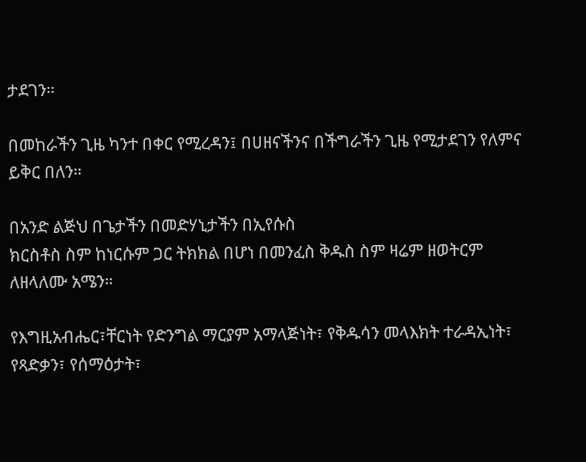ታደገን።

በመከራችን ጊዜ ካንተ በቀር የሚረዳን፤ በሀዘናችንና በችግራችን ጊዜ የሚታደገን የለምና ይቅር በለን።

በአንድ ልጅህ በጌታችን በመድሃኒታችን በኢየሱስ
ክርስቶስ ስም ከነርሱም ጋር ትክክል በሆነ በመንፈስ ቅዱስ ስም ዛሬም ዘወትርም ለዘላለሙ አሜን።

የእግዚአብሔር፣ቸርነት የድንግል ማርያም አማላጅነት፣ የቅዱሳን መላእክት ተራዳኢነት፣ የጻድቃን፣ የሰማዕታት፣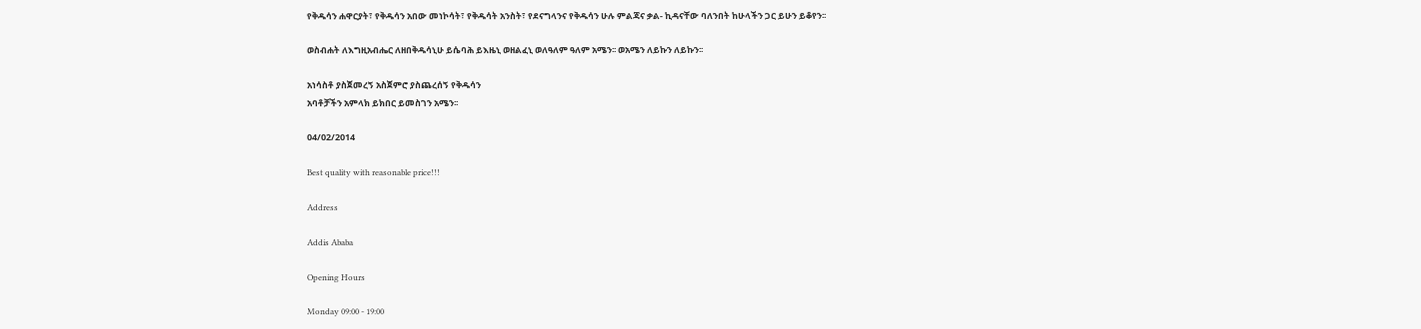የቅዱሳን ሐዋርያት፣ የቅዱሳን አበው መነኮሳት፣ የቅዱሳት አንስት፣ የደናግላንና የቅዱሳን ሁሉ ምልጃና ቃል- ኪዳናቸው ባለንበት ከሁላችን ጋር ይሁን ይቆየን፡፡

ወስብሐት ለእግዚአብሔር ለዘበቅዱሳኒሁ ይሴባሕ ይእዜኒ ወዘልፈኒ ወለዓለም ዓለም አሜን፡፡ ወአሜን ለይኩን ለይኩን፡፡

አነሳስቶ ያስጀመረኝ አስጀምሮ ያስጨረሰኝ የቅዱሳን
አባቶቻችን አምላክ ይክበር ይመስገን አሜን፡፡

04/02/2014

Best quality with reasonable price!!!

Address

Addis Ababa

Opening Hours

Monday 09:00 - 19:00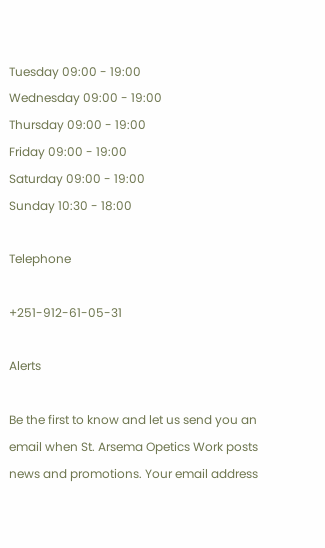Tuesday 09:00 - 19:00
Wednesday 09:00 - 19:00
Thursday 09:00 - 19:00
Friday 09:00 - 19:00
Saturday 09:00 - 19:00
Sunday 10:30 - 18:00

Telephone

+251-912-61-05-31

Alerts

Be the first to know and let us send you an email when St. Arsema Opetics Work posts news and promotions. Your email address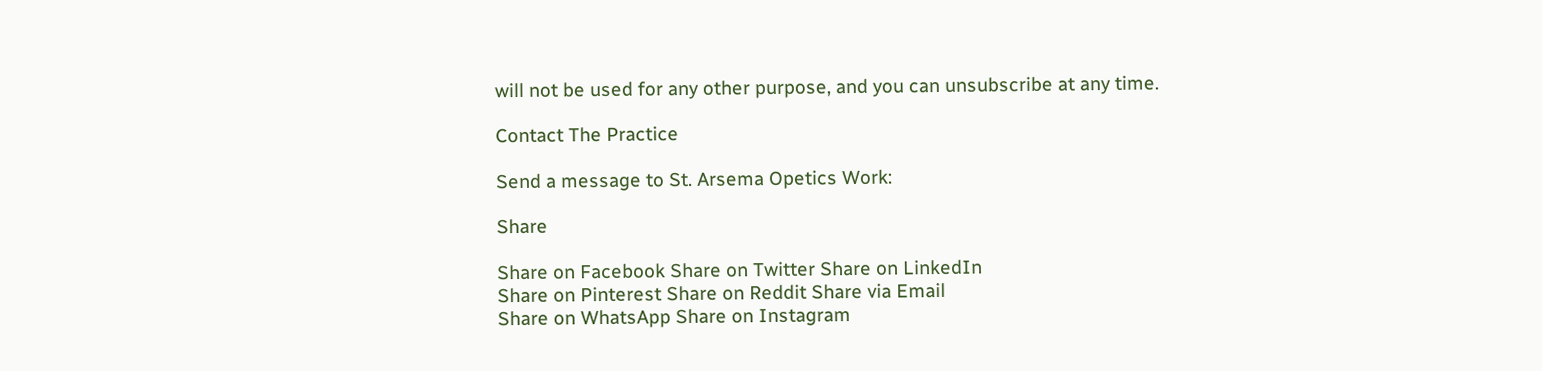will not be used for any other purpose, and you can unsubscribe at any time.

Contact The Practice

Send a message to St. Arsema Opetics Work:

Share

Share on Facebook Share on Twitter Share on LinkedIn
Share on Pinterest Share on Reddit Share via Email
Share on WhatsApp Share on Instagram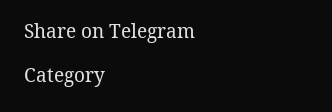Share on Telegram

Category